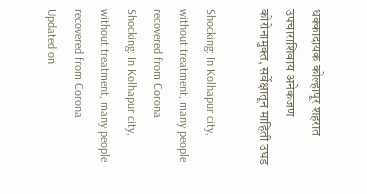धक्कादायक कोल्हापूर शहरात उपचाराशिवाय अनेकजण कोरोनामुक्त, सर्वेक्षातून माहिती उघड

Shocking: In Kolhapur city, without treatment, many people recovered from Corona
Shocking: In Kolhapur city, without treatment, many people recovered from Corona
Updated on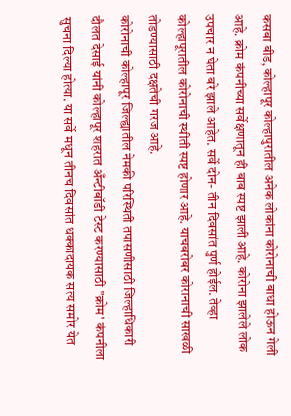कसबा बीड, कोल्हापूर कोल्हापुरातील अनेक लोकांना कोरोनाची बाधा होऊन गेली आहे. क्रोम कंपनीच्या सर्वेक्षणातून ही बाब स्पष्ट झाली आहे. कोरोना झालेले लोक उपचार न घेता बरे झाले आहेत. सर्वे दोन- तीन दिवसांत पुर्ण होईल. तेव्हा कोल्हापूरातील कोरोनाची स्थीती स्पष्ट होणार आहे. याचबरोबर कोरानाची साखळी तोडण्यासाठी दक्षतेची गरज आहे.
कोरोनाची कोल्हापूर जिल्ह्यातील नेमकी परिस्थिती तपासणीसाठी जिल्हाधिकारी दौलत देसाई यांनी कोल्हापूर शहरात अँन्टीबॉडी टेस्ट करण्यासाठी "क्रोम' कंपनीला सुचना दिल्या होत्या. या सर्वे मधून तीनच दिवसांत धक्कादायक सत्य समोर येत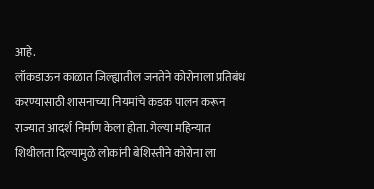आहे.
लॉकडाऊन काळात जिल्ह्यातील जनतेने कोरोनाला प्रतिबंध करण्यासाठी शासनाच्या नियमांचे कडक पालन करून राज्यात आदर्श निर्माण केला होता. गेल्या महिन्यात शिथीलता दिल्यामुळे लोकांनी बेशिस्तीने कोरोना ला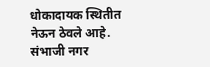धोकादायक स्थितीत नेऊन ठेवले आहे.
संभाजी नगर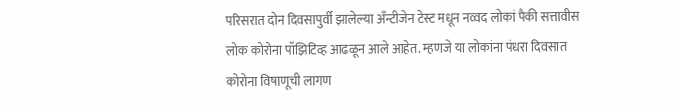परिसरात दोन दिवसापुर्वी झालेल्या अँन्टीजेन टेस्ट मधून नव्वद लोकां पैकी सत्तावीस लोक कोरोना पॉझिटिव्ह आढळून आले आहेत. म्हणजे या लोकांना पंधरा दिवसात कोरोना विषाणूची लागण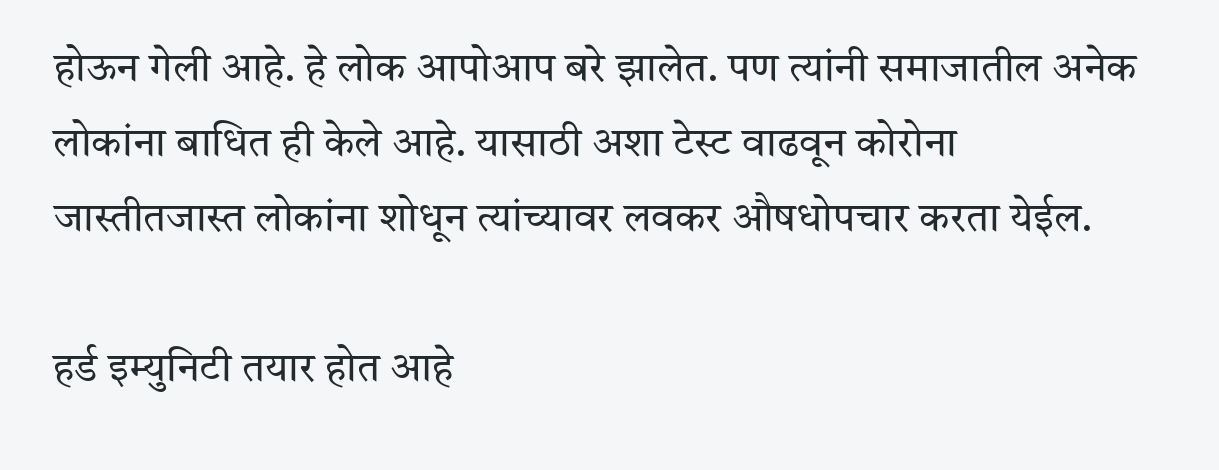होऊन गेली आहे. हे लोक आपोआप बरे झालेत. पण त्यांनी समाजातील अनेक लोकांना बाधित ही केले आहे. यासाठी अशा टेस्ट वाढवून कोरोना जास्तीतजास्त लोकांना शोधून त्यांच्यावर लवकर औषधोपचार करता येईल.

हर्ड इम्युनिटी तयार होत आहे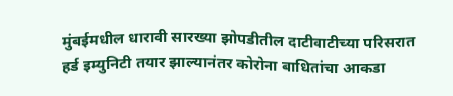मुंबईमधील धारावी सारख्या झोपडीतील दाटीवाटीच्या परिसरात हर्ड इम्युनिटी तयार झाल्यानंतर कोरोना बाधितांचा आकडा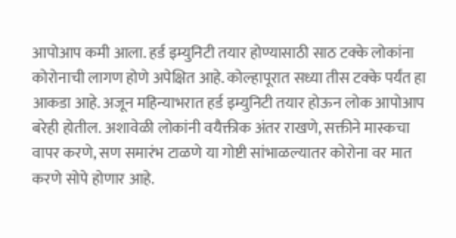आपोआप कमी आला. हर्ड इम्युनिटी तयार होण्यासाठी साठ टक्के लोकांना कोरोनाची लागण होणे अपेक्षित आहे. कोल्हापूरात सध्या तीस टक्के पर्यंत हा आकडा आहे. अजून महिन्याभरात हर्ड इम्युनिटी तयार होऊन लोक आपोआप बरेही होतील. अशावेळी लोकांनी वयैक्तीक अंतर राखणे, सक्तीने मास्कचा वापर करणे, सण समारंभ टाळणे या गोष्टी सांभाळल्यातर कोरोना वर मात करणे सोपे होणार आहे.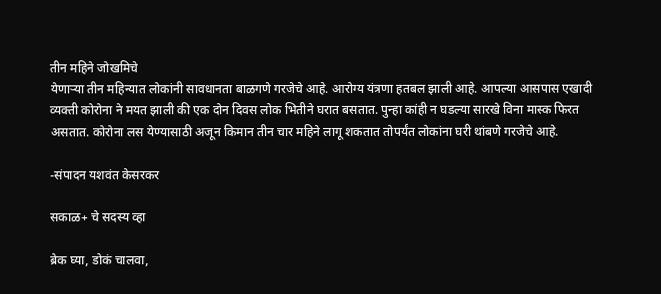तीन महिने जोखमिचे
येणाऱ्या तीन महिन्यात लोकांनी सावधानता बाळगणे गरजेचे आहे. आरोग्य यंत्रणा हतबल झाली आहे. आपल्या आसपास एखादी व्यक्ती कोरोना ने मयत झाली की एक दोन दिवस लोक भितीने घरात बसतात. पुन्हा कांही न घडल्या सारखे विना मास्क फिरत असतात. कोरोना लस येण्यासाठी अजून किमान तीन चार महिने लागू शकतात तोपर्यंत लोकांना घरी थांबणे गरजेचे आहे.

-संपादन यशवंत केसरकर

सकाळ+ चे सदस्य व्हा

ब्रेक घ्या, डोकं चालवा,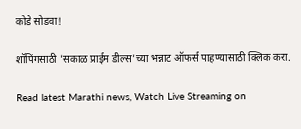कोडे सोडवा!

शॉपिंगसाठी 'सकाळ प्राईम डील्स'च्या भन्नाट ऑफर्स पाहण्यासाठी क्लिक करा.

Read latest Marathi news, Watch Live Streaming on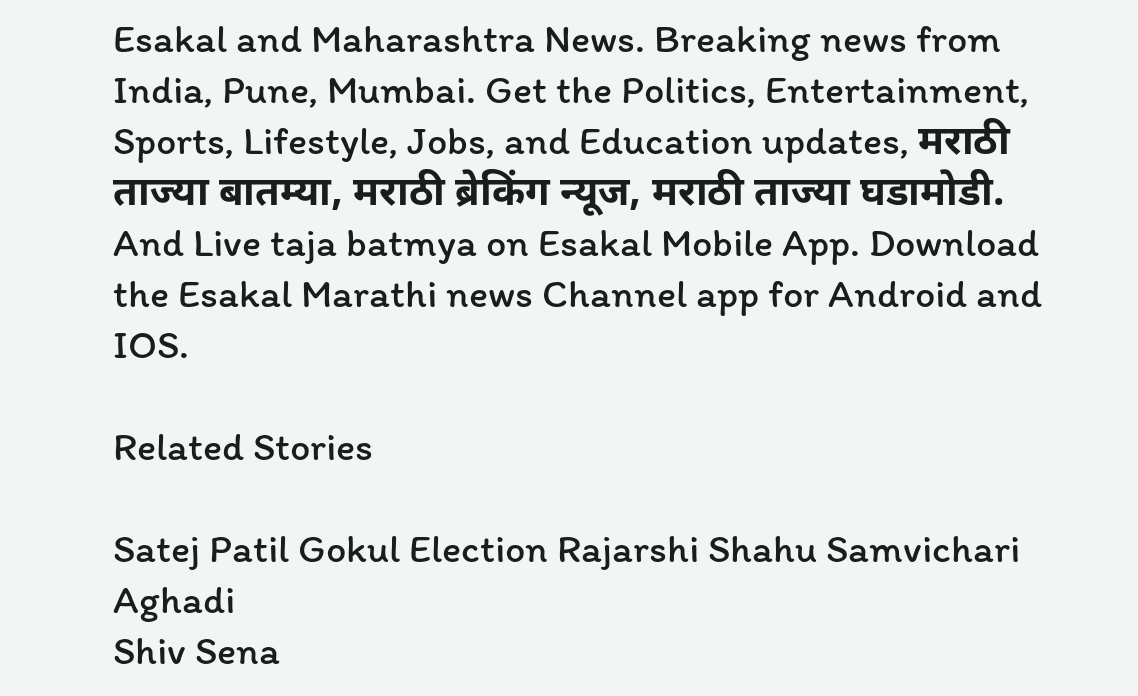Esakal and Maharashtra News. Breaking news from India, Pune, Mumbai. Get the Politics, Entertainment, Sports, Lifestyle, Jobs, and Education updates, मराठी ताज्या बातम्या, मराठी ब्रेकिंग न्यूज, मराठी ताज्या घडामोडी. And Live taja batmya on Esakal Mobile App. Download the Esakal Marathi news Channel app for Android and IOS.

Related Stories

Satej Patil Gokul Election Rajarshi Shahu Samvichari Aghadi
Shiv Sena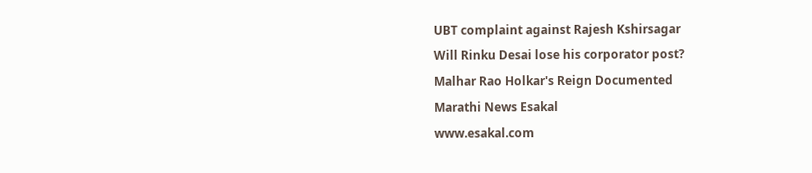UBT complaint against Rajesh Kshirsagar
Will Rinku Desai lose his corporator post?
Malhar Rao Holkar's Reign Documented
Marathi News Esakal
www.esakal.com